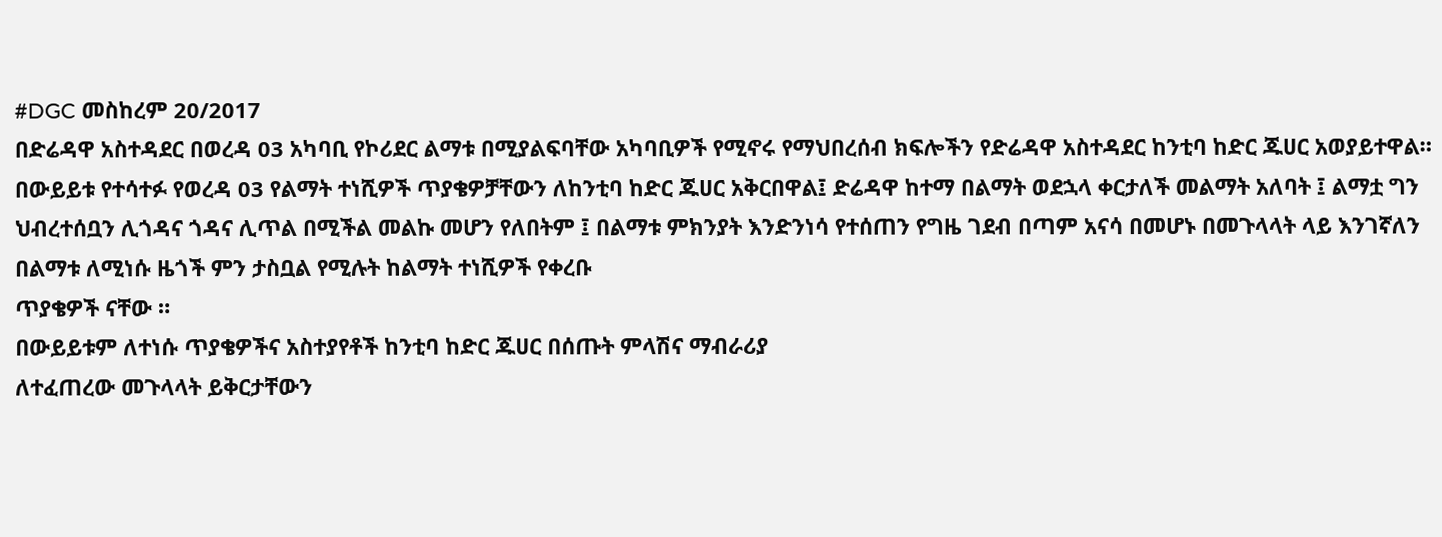#DGC መስከረም 20/2017
በድሬዳዋ አስተዳደር በወረዳ 03 አካባቢ የኮሪደር ልማቱ በሚያልፍባቸው አካባቢዎች የሚኖሩ የማህበረሰብ ክፍሎችን የድሬዳዋ አስተዳደር ከንቲባ ከድር ጁሀር አወያይተዋል።
በውይይቱ የተሳተፉ የወረዳ 03 የልማት ተነሺዎች ጥያቄዎቻቸውን ለከንቲባ ከድር ጁሀር አቅርበዋል፤ ድሬዳዋ ከተማ በልማት ወደኋላ ቀርታለች መልማት አለባት ፤ ልማቷ ግን ህብረተሰቧን ሊጎዳና ጎዳና ሊጥል በሚችል መልኩ መሆን የለበትም ፤ በልማቱ ምክንያት እንድንነሳ የተሰጠን የግዜ ገደብ በጣም አናሳ በመሆኑ በመጉላላት ላይ እንገኛለን በልማቱ ለሚነሱ ዜጎች ምን ታስቧል የሚሉት ከልማት ተነሺዎች የቀረቡ
ጥያቄዎች ናቸው ።
በውይይቱም ለተነሱ ጥያቄዎችና አስተያየቶች ከንቲባ ከድር ጁሀር በሰጡት ምላሽና ማብራሪያ
ለተፈጠረው መጉላላት ይቅርታቸውን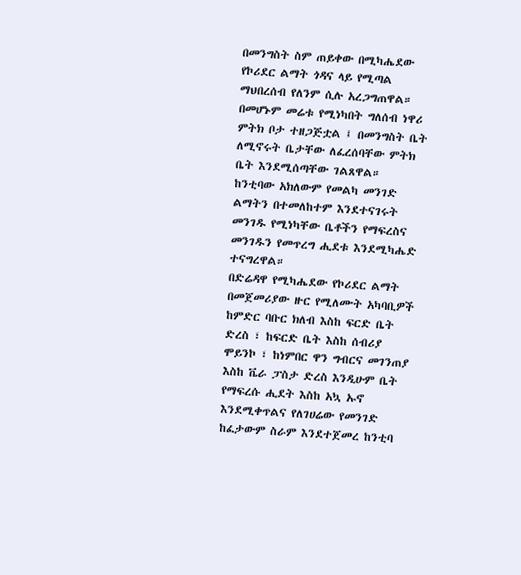በመንግስት ስም ጠይቀው በሚካሔደው የኮሪደር ልማት ጎዳና ላይ የሚጣል ማህበረሰብ የለንም ሲሉ አረጋግጠዋል።
በመሆኑም መሬቱ የሚነካበት ግለሰብ ነዋሪ ምትክ ቦታ ተዘጋጅቷል ፤ በመንግስት ቤት ለሚኖሩት ቤታቸው ለፈረሰባቸው ምትክ ቤት እንደሚሰጣቸው ገልጸዋል።
ከንቲባው አክለውም የመልካ መንገድ ልማትን በተመለከተም እንደተናገሩት መንገዱ የሚነካቸው ቤቶችን የማፍረስና መንገዱን የመጥረግ ሒደቱ እንደሚካሔድ ተናግረዋል።
በድሬዳዋ የሚካሔደው የኮሪደር ልማት በመጀመሪያው ዙር የሚለሙት አካባቢዎች ከምድር ባቡር ክለብ እስከ ፍርድ ቤት ድረስ ፣ ከፍርድ ቤት እስከ ሰብሪያ ሞይንኮ ፣ ከነምበር ዋን ግብርና መገንጠያ እስከ ቬራ ፓስታ ድረስ እንዲሁም ቤት የማፍረሱ ሒደት እስከ አኳ ኡኖ እንደሚቀጥልና የለገሀሬው የመንገድ ከፈታውም ስራም እንደተጀመረ ከንቲባ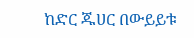ከድር ጁሀር በውይይቱ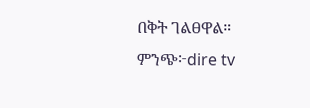በቅት ገልፀዋል።
ምንጭ፦dire tv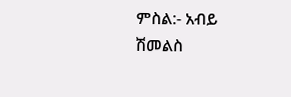ምስል:- አብይ ሽመልስ